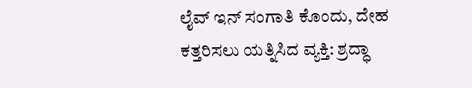ಲೈವ್ ಇನ್ ಸಂಗಾತಿ ಕೊಂದು, ದೇಹ ಕತ್ತರಿಸಲು ಯತ್ನಿಸಿದ ವ್ಯಕ್ತಿ: ಶ್ರದ್ಧಾ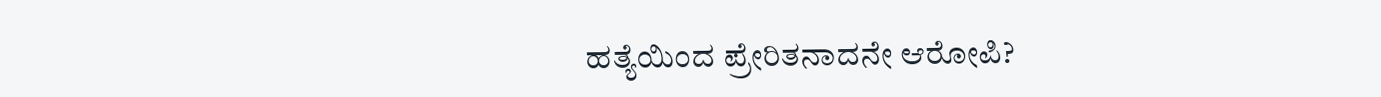ಹತ್ಯೆಯಿಂದ ಪ್ರೇರಿತನಾದನೇ ಆರೋಪಿ?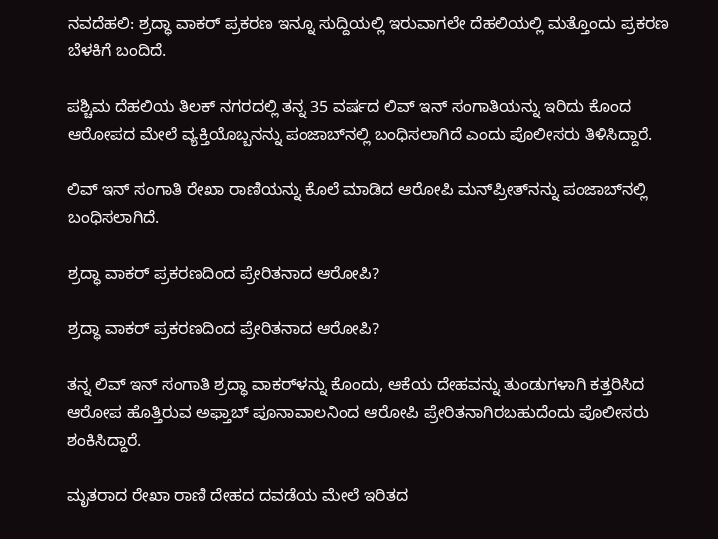ನವದೆಹಲಿ: ಶ್ರದ್ಧಾ ವಾಕರ್‌ ಪ್ರಕರಣ ಇನ್ನೂ ಸುದ್ದಿಯಲ್ಲಿ ಇರುವಾಗಲೇ ದೆಹಲಿಯಲ್ಲಿ ಮತ್ತೊಂದು ಪ್ರಕರಣ ಬೆಳಕಿಗೆ ಬಂದಿದೆ.

ಪಶ್ಚಿಮ ದೆಹಲಿಯ ತಿಲಕ್ ನಗರದಲ್ಲಿ ತನ್ನ 35 ವರ್ಷದ ಲಿವ್ ಇನ್ ಸಂಗಾತಿಯನ್ನು ಇರಿದು ಕೊಂದ ಆರೋಪದ ಮೇಲೆ ವ್ಯಕ್ತಿಯೊಬ್ಬನನ್ನು ಪಂಜಾಬ್‌ನಲ್ಲಿ ಬಂಧಿಸಲಾಗಿದೆ ಎಂದು ಪೊಲೀಸರು ತಿಳಿಸಿದ್ದಾರೆ.

ಲಿವ್‌ ಇನ್‌ ಸಂಗಾತಿ ರೇಖಾ ರಾಣಿಯನ್ನು ಕೊಲೆ ಮಾಡಿದ ಆರೋಪಿ ಮನ್‌ಪ್ರೀತ್‌ನನ್ನು ಪಂಜಾಬ್‌ನಲ್ಲಿ ಬಂಧಿಸಲಾಗಿದೆ.

ಶ್ರದ್ಧಾ ವಾಕರ್‌ ಪ್ರಕರಣದಿಂದ ಪ್ರೇರಿತನಾದ ಆರೋಪಿ?

ಶ್ರದ್ಧಾ ವಾಕರ್‌ ಪ್ರಕರಣದಿಂದ ಪ್ರೇರಿತನಾದ ಆರೋಪಿ?

ತನ್ನ ಲಿವ್ ಇನ್ ಸಂಗಾತಿ ಶ್ರದ್ಧಾ ವಾಕರ್‌ಳನ್ನು ಕೊಂದು, ಆಕೆಯ ದೇಹವನ್ನು ತುಂಡುಗಳಾಗಿ ಕತ್ತರಿಸಿದ ಆರೋಪ ಹೊತ್ತಿರುವ ಅಫ್ತಾಬ್ ಪೂನಾವಾಲನಿಂದ ಆರೋಪಿ ಪ್ರೇರಿತನಾಗಿರಬಹುದೆಂದು ಪೊಲೀಸರು ಶಂಕಿಸಿದ್ದಾರೆ.

ಮೃತರಾದ ರೇಖಾ ರಾಣಿ ದೇಹದ ದವಡೆಯ ಮೇಲೆ ಇರಿತದ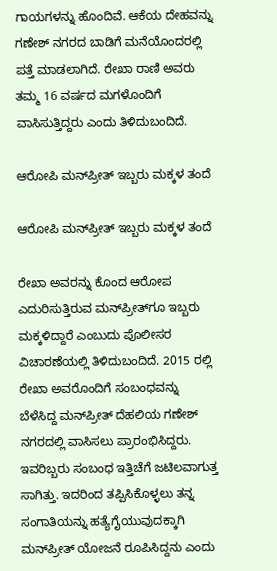ಗಾಯಗಳನ್ನು ಹೊಂದಿವೆ. ಆಕೆಯ ದೇಹವನ್ನು ಗಣೇಶ್‌ ನಗರದ ಬಾಡಿಗೆ ಮನೆಯೊಂದರಲ್ಲಿ ಪತ್ತೆ ಮಾಡಲಾಗಿದೆ. ರೇಖಾ ರಾಣಿ ಅವರು ತಮ್ಮ 16 ವರ್ಷದ ಮಗಳೊಂದಿಗೆ ವಾಸಿಸುತ್ತಿದ್ದರು ಎಂದು ತಿಳಿದುಬಂದಿದೆ.

ಆರೋಪಿ ಮನ್‌ಪ್ರೀತ್‌ ಇಬ್ಬರು ಮಕ್ಕಳ ತಂದೆ

ಆರೋಪಿ ಮನ್‌ಪ್ರೀತ್‌ ಇಬ್ಬರು ಮಕ್ಕಳ ತಂದೆ

ರೇಖಾ ಅವರನ್ನು ಕೊಂದ ಆರೋಪ ಎದುರಿಸುತ್ತಿರುವ ಮನ್‌ಪ್ರೀತ್‌ಗೂ ಇಬ್ಬರು ಮಕ್ಕಳಿದ್ದಾರೆ ಎಂಬುದು ಪೊಲೀಸರ ವಿಚಾರಣೆಯಲ್ಲಿ ತಿಳಿದುಬಂದಿದೆ. 2015 ರಲ್ಲಿ ರೇಖಾ ಅವರೊಂದಿಗೆ ಸಂಬಂಧವನ್ನು ಬೆಳೆಸಿದ್ದ ಮನ್‌ಪ್ರೀತ್‌ ದೆಹಲಿಯ ಗಣೇಶ್ ನಗರದಲ್ಲಿ ವಾಸಿಸಲು ಪ್ರಾರಂಭಿಸಿದ್ದರು. ಇವರಿಬ್ಬರು ಸಂಬಂಧ ಇತ್ತಿಚೆಗೆ ಜಟಿಲವಾಗುತ್ತ ಸಾಗಿತ್ತು. ಇದರಿಂದ ತಪ್ಪಿಸಿಕೊಳ್ಳಲು ತನ್ನ ಸಂಗಾತಿಯನ್ನು ಹತ್ಯೆಗೈಯುವುದಕ್ಕಾಗಿ ಮನ್‌ಪ್ರೀತ್‌ ಯೋಜನೆ ರೂಪಿಸಿದ್ದನು ಎಂದು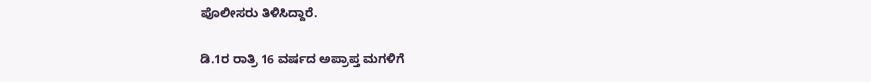ಪೊಲೀಸರು ತಿಳಿಸಿದ್ದಾರೆ.

ಡಿ.1ರ ರಾತ್ರಿ 16 ವರ್ಷದ ಅಪ್ರಾಪ್ತ ಮಗಳಿಗೆ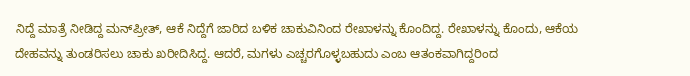ನಿದ್ದೆ ಮಾತ್ರೆ ನೀಡಿದ್ದ ಮನ್‌ಪ್ರೀತ್‌, ಆಕೆ ನಿದ್ದೆಗೆ ಜಾರಿದ ಬಳಿಕ ಚಾಕುವಿನಿಂದ ರೇಖಾಳನ್ನು ಕೊಂದಿದ್ದ. ರೇಖಾಳನ್ನು ಕೊಂದು, ಆಕೆಯ ದೇಹವನ್ನು ತುಂಡರಿಸಲು ಚಾಕು ಖರೀದಿಸಿದ್ದ. ಆದರೆ, ಮಗಳು ಎಚ್ಚರಗೊಳ್ಳಬಹುದು ಎಂಬ ಆತಂಕವಾಗಿದ್ದರಿಂದ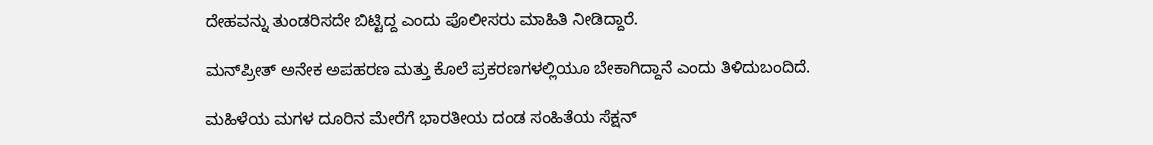ದೇಹವನ್ನು ತುಂಡರಿಸದೇ ಬಿಟ್ಟಿದ್ದ ಎಂದು ಪೊಲೀಸರು ಮಾಹಿತಿ ನೀಡಿದ್ದಾರೆ.

ಮನ್‌ಪ್ರೀತ್ ಅನೇಕ ಅಪಹರಣ ಮತ್ತು ಕೊಲೆ ಪ್ರಕರಣಗಳಲ್ಲಿಯೂ ಬೇಕಾಗಿದ್ದಾನೆ ಎಂದು ತಿಳಿದುಬಂದಿದೆ.

ಮಹಿಳೆಯ ಮಗಳ ದೂರಿನ ಮೇರೆಗೆ ಭಾರತೀಯ ದಂಡ ಸಂಹಿತೆಯ ಸೆಕ್ಷನ್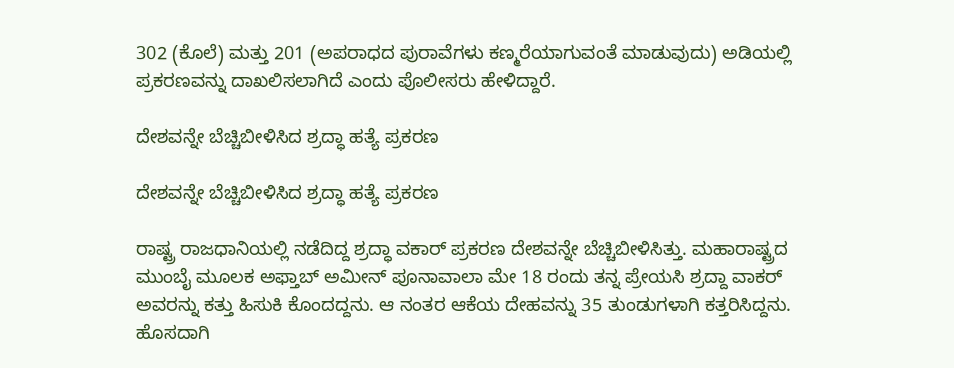302 (ಕೊಲೆ) ಮತ್ತು 201 (ಅಪರಾಧದ ಪುರಾವೆಗಳು ಕಣ್ಮರೆಯಾಗುವಂತೆ ಮಾಡುವುದು) ಅಡಿಯಲ್ಲಿ ಪ್ರಕರಣವನ್ನು ದಾಖಲಿಸಲಾಗಿದೆ ಎಂದು ಪೊಲೀಸರು ಹೇಳಿದ್ದಾರೆ.

ದೇಶವನ್ನೇ ಬೆಚ್ಚಿಬೀಳಿಸಿದ ಶ್ರದ್ಧಾ ಹತ್ಯೆ ಪ್ರಕರಣ

ದೇಶವನ್ನೇ ಬೆಚ್ಚಿಬೀಳಿಸಿದ ಶ್ರದ್ಧಾ ಹತ್ಯೆ ಪ್ರಕರಣ

ರಾಷ್ಟ್ರ ರಾಜಧಾನಿಯಲ್ಲಿ ನಡೆದಿದ್ದ ಶ್ರದ್ಧಾ ವಕಾರ್‌ ಪ್ರಕರಣ ದೇಶವನ್ನೇ ಬೆಚ್ಚಿಬೀಳಿಸಿತ್ತು. ಮಹಾರಾಷ್ಟ್ರದ ಮುಂಬೈ ಮೂಲಕ ಅಫ್ತಾಬ್ ಅಮೀನ್ ಪೂನಾವಾಲಾ ಮೇ 18 ರಂದು ತನ್ನ ಪ್ರೇಯಸಿ ಶ್ರದ್ದಾ ವಾಕರ್ ಅವರನ್ನು ಕತ್ತು ಹಿಸುಕಿ ಕೊಂದದ್ದನು. ಆ ನಂತರ ಆಕೆಯ ದೇಹವನ್ನು 35 ತುಂಡುಗಳಾಗಿ ಕತ್ತರಿಸಿದ್ದನು. ಹೊಸದಾಗಿ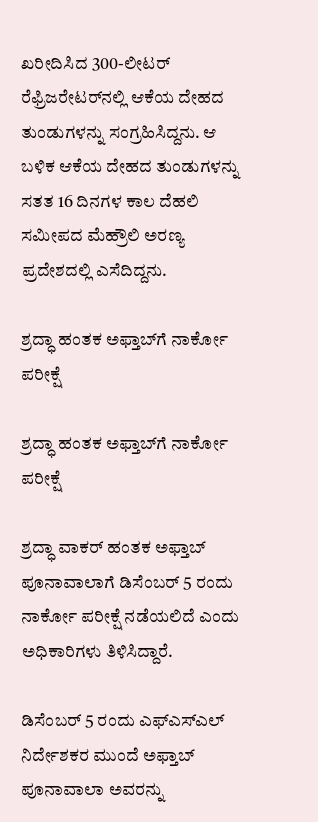ಖರೀದಿಸಿದ 300-ಲೀಟರ್ ರೆಫ್ರಿಜರೇಟರ್‌ನಲ್ಲಿ ಆಕೆಯ ದೇಹದ ತುಂಡುಗಳನ್ನು ಸಂಗ್ರಹಿಸಿದ್ದನು. ಆ ಬಳಿಕ ಆಕೆಯ ದೇಹದ ತುಂಡುಗಳನ್ನು ಸತತ 16 ದಿನಗಳ ಕಾಲ ದೆಹಲಿ ಸಮೀಪದ ಮೆಹ್ರೌಲಿ ಅರಣ್ಯ ಪ್ರದೇಶದಲ್ಲಿ ಎಸೆದಿದ್ದನು.

ಶ್ರದ್ಧಾ ಹಂತಕ ಅಫ್ತಾಬ್‌ಗೆ ನಾರ್ಕೋ ಪರೀಕ್ಷೆ

ಶ್ರದ್ಧಾ ಹಂತಕ ಅಫ್ತಾಬ್‌ಗೆ ನಾರ್ಕೋ ಪರೀಕ್ಷೆ

ಶ್ರದ್ಧಾ ವಾಕರ್‌ ಹಂತಕ ಅಫ್ತಾಬ್ ಪೂನಾವಾಲಾಗೆ ಡಿಸೆಂಬರ್ 5 ರಂದು ನಾರ್ಕೋ ಪರೀಕ್ಷೆ ನಡೆಯಲಿದೆ ಎಂದು ಅಧಿಕಾರಿಗಳು ತಿಳಿಸಿದ್ದಾರೆ.

ಡಿಸೆಂಬರ್ 5 ರಂದು ಎಫ್‌ಎಸ್‌ಎಲ್ ನಿರ್ದೇಶಕರ ಮುಂದೆ ಅಫ್ತಾಬ್ ಪೂನಾವಾಲಾ ಅವರನ್ನು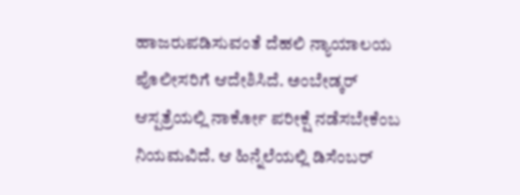ಹಾಜರುಪಡಿಸುವಂತೆ ದೆಹಲಿ ನ್ಯಾಯಾಲಯ ಪೊಲೀಸರಿಗೆ ಆದೇಶಿಸಿದೆ. ಅಂಬೇಡ್ಕರ್ ಆಸ್ಪತ್ರೆಯಲ್ಲಿ ನಾರ್ಕೋ ಪರೀಕ್ಷೆ ನಡೆಸಬೇಕೆಂಬ ನಿಯಮವಿದೆ. ಆ ಹಿನ್ನೆಲೆಯಲ್ಲಿ ಡಿಸೆಂಬರ್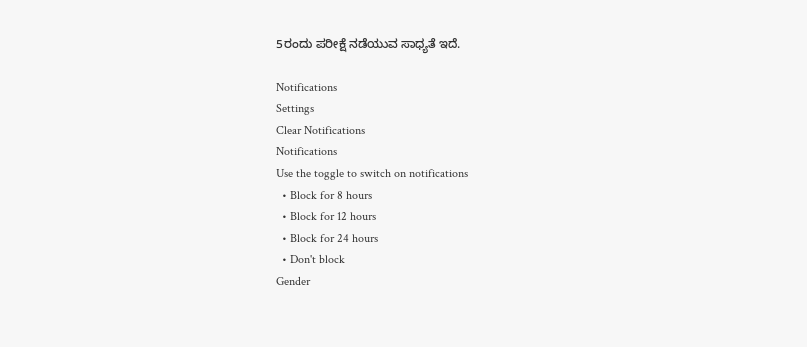5ರಂದು ಪರೀಕ್ಷೆ ನಡೆಯುವ ಸಾಧ್ಯತೆ ಇದೆ.

Notifications
Settings
Clear Notifications
Notifications
Use the toggle to switch on notifications
  • Block for 8 hours
  • Block for 12 hours
  • Block for 24 hours
  • Don't block
Gender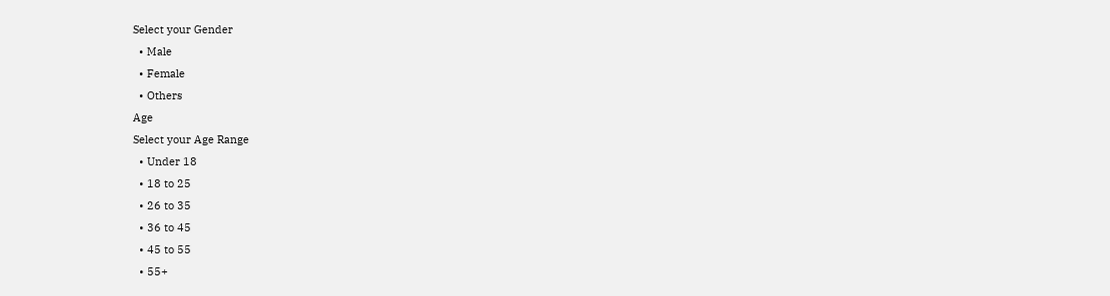Select your Gender
  • Male
  • Female
  • Others
Age
Select your Age Range
  • Under 18
  • 18 to 25
  • 26 to 35
  • 36 to 45
  • 45 to 55
  • 55+